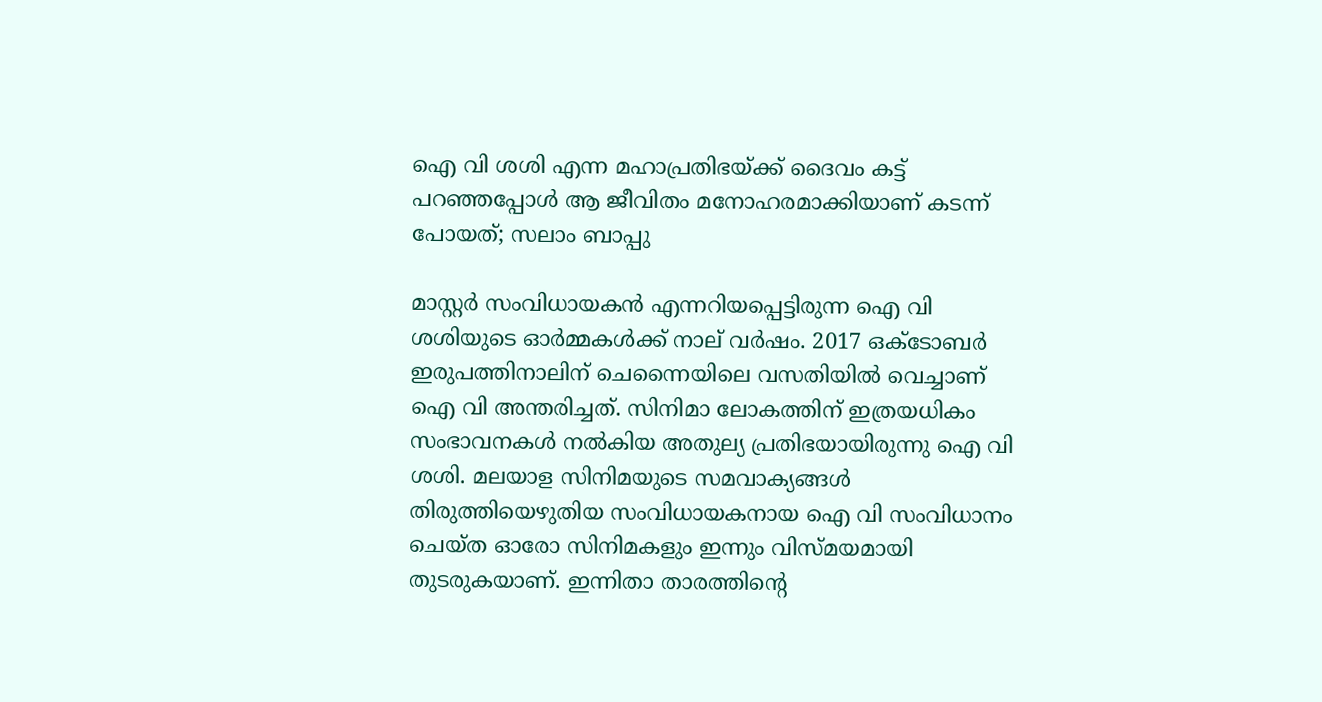ഐ വി ശശി എന്ന മഹാപ്രതിഭയ്ക്ക് ദൈവം കട്ട് പറഞ്ഞപ്പോള്‍ ആ ജീവിതം മനോഹരമാക്കിയാണ് കടന്ന് പോയത്; സലാം ബാപ്പു

മാസ്റ്റര്‍ സംവിധായകന്‍ എന്നറിയപ്പെട്ടിരുന്ന ഐ വി ശശിയുടെ ഓര്‍മ്മകള്‍ക്ക് നാല് വര്‍ഷം. 2017 ഒക്ടോബര്‍ ഇരുപത്തിനാലിന് ചെന്നൈയിലെ വസതിയില്‍ വെച്ചാണ് ഐ വി അന്തരിച്ചത്. സിനിമാ ലോകത്തിന് ഇത്രയധികം സംഭാവനകള്‍ നല്‍കിയ അതുല്യ പ്രതിഭയായിരുന്നു ഐ വി ശശി. മലയാള സിനിമയുടെ സമവാക്യങ്ങള്‍ തിരുത്തിയെഴുതിയ സംവിധായകനായ ഐ വി സംവിധാനം ചെയ്ത ഓരോ സിനിമകളും ഇന്നും വിസ്മയമായി തുടരുകയാണ്. ഇന്നിതാ താരത്തിന്റെ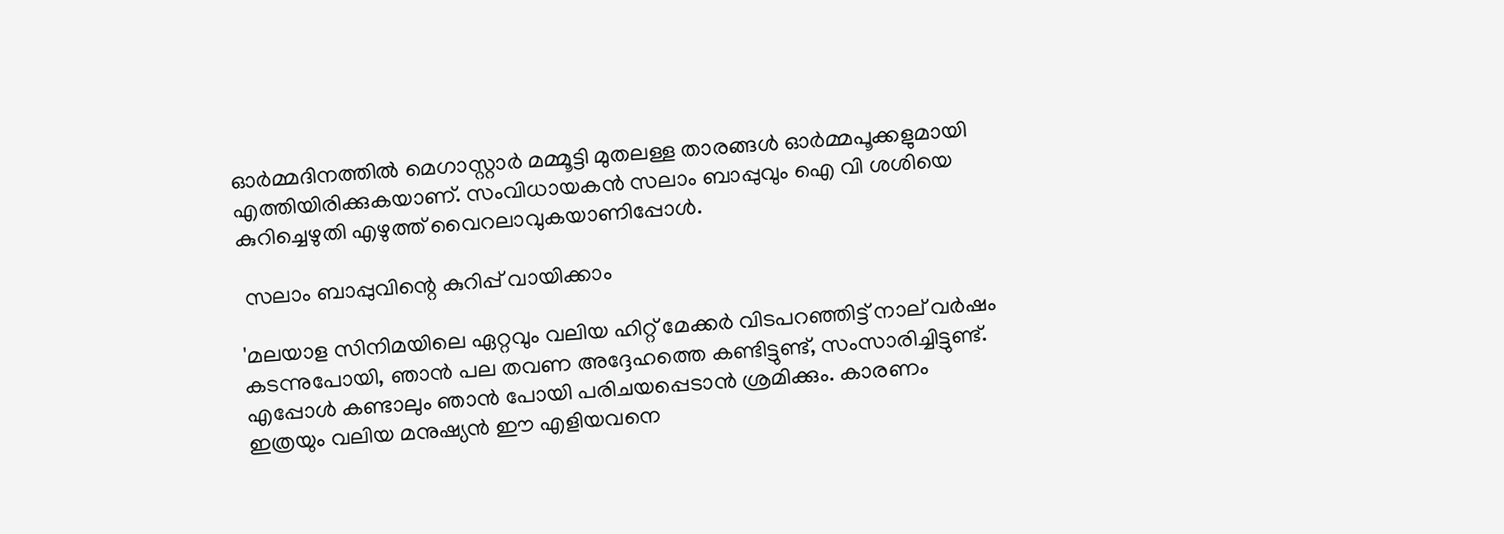ഓര്‍മ്മദിനത്തില്‍ മെഗാസ്റ്റാര്‍ മമ്മൂട്ടി മുതലള്ള താരങ്ങള്‍ ഓര്‍മ്മപൂക്കളുമായി എത്തിയിരിക്കുകയാണ്. സംവിധായകന്‍ സലാം ബാപ്പുവും ഐ വി ശശിയെ കുറിച്ചെഴുതി എഴുത്ത് വൈറലാവുകയാണിപ്പോള്‍.

 സലാം ബാപ്പുവിന്റെ കുറിപ്പ് വായിക്കാം

'മലയാള സിനിമയിലെ ഏറ്റവും വലിയ ഹിറ്റ് മേക്കര്‍ വിടപറഞ്ഞിട്ട് നാല് വര്‍ഷം കടന്നുപോയി, ഞാന്‍ പല തവണ അദ്ദേഹത്തെ കണ്ടിട്ടുണ്ട്, സംസാരിച്ചിട്ടുണ്ട്. എപ്പോള്‍ കണ്ടാലും ഞാന്‍ പോയി പരിചയപ്പെടാന്‍ ശ്രമിക്കും. കാരണം ഇത്രയും വലിയ മനുഷ്യന്‍ ഈ എളിയവനെ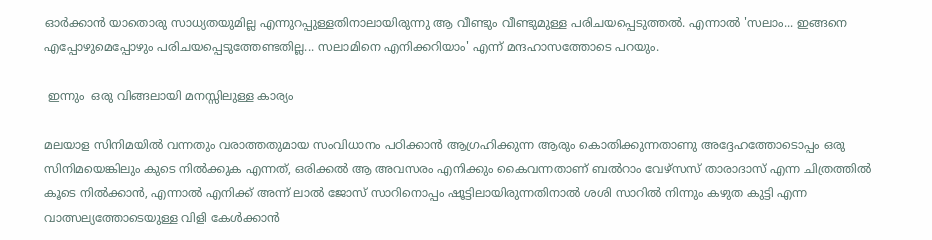ഓര്‍ക്കാന്‍ യാതൊരു സാധ്യതയുമില്ല എന്നുറപ്പുള്ളതിനാലായിരുന്നു ആ വീണ്ടും വീണ്ടുമുള്ള പരിചയപ്പെടുത്തല്‍. എന്നാല്‍ 'സലാം... ഇങ്ങനെ എപ്പോഴുമെപ്പോഴും പരിചയപ്പെടുത്തേണ്ടതില്ല... സലാമിനെ എനിക്കറിയാം' എന്ന് മന്ദഹാസത്തോടെ പറയും.

 ഇന്നും  ഒരു വിങ്ങലായി മനസ്സിലുള്ള കാര്യം

മലയാള സിനിമയില്‍ വന്നതും വരാത്തതുമായ സംവിധാനം പഠിക്കാന്‍ ആഗ്രഹിക്കുന്ന ആരും കൊതിക്കുന്നതാണു അദ്ദേഹത്തോടൊപ്പം ഒരു സിനിമയെങ്കിലും കുടെ നില്‍ക്കുക എന്നത്, ഒരിക്കല്‍ ആ അവസരം എനിക്കും കൈവന്നതാണ് ബല്‍റാം വേഴ്സസ് താരാദാസ് എന്ന ചിത്രത്തില്‍ കൂടെ നില്‍ക്കാന്‍, എന്നാല്‍ എനിക്ക് അന്ന് ലാല്‍ ജോസ് സാറിനൊപ്പം ഷൂട്ടിലായിരുന്നതിനാല്‍ ശശി സാറില്‍ നിന്നും കഴുത കുട്ടി എന്ന വാത്സല്യത്തോടെയുള്ള വിളി കേള്‍ക്കാന്‍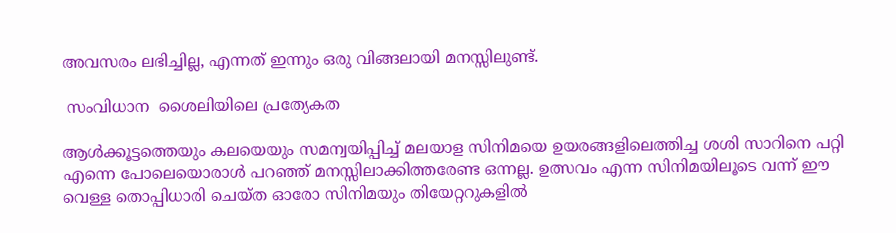അവസരം ലഭിച്ചില്ല, എന്നത് ഇന്നും ഒരു വിങ്ങലായി മനസ്സിലുണ്ട്.

 സംവിധാന  ശൈലിയിലെ പ്രത്യേകത

ആള്‍ക്കൂട്ടത്തെയും കലയെയും സമന്വയിപ്പിച്ച് മലയാള സിനിമയെ ഉയരങ്ങളിലെത്തിച്ച ശശി സാറിനെ പറ്റി എന്നെ പോലെയൊരാള്‍ പറഞ്ഞ് മനസ്സിലാക്കിത്തരേണ്ട ഒന്നല്ല. ഉത്സവം എന്ന സിനിമയിലൂടെ വന്ന് ഈ വെള്ള തൊപ്പിധാരി ചെയ്ത ഓരോ സിനിമയും തിയേറ്ററുകളില്‍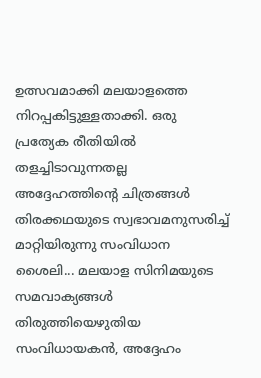ഉത്സവമാക്കി മലയാളത്തെ നിറപ്പകിട്ടുള്ളതാക്കി. ഒരു പ്രത്യേക രീതിയില്‍ തളച്ചിടാവുന്നതല്ല അദ്ദേഹത്തിന്റെ ചിത്രങ്ങള്‍ തിരക്കഥയുടെ സ്വഭാവമനുസരിച്ച് മാറ്റിയിരുന്നു സംവിധാന ശൈലി... മലയാള സിനിമയുടെ സമവാക്യങ്ങള്‍ തിരുത്തിയെഴുതിയ സംവിധായകന്‍, അദ്ദേഹം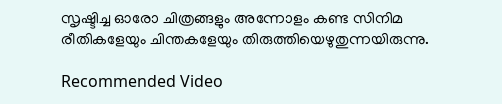സൃഷ്ടിച്ച ഓരോ ചിത്രങ്ങളും അന്നോളം കണ്ട സിനിമ രീതികളേയും ചിന്തകളേയും തിരുത്തിയെഴുതുന്നയിരുന്നു.

Recommended Video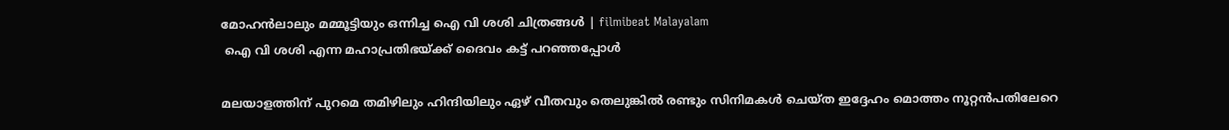മോഹൻലാലും മമ്മൂട്ടിയും ഒന്നിച്ച ഐ വി ശശി ചിത്രങ്ങള്‍ | filmibeat Malayalam
 ഐ വി ശശി എന്ന മഹാപ്രതിഭയ്ക്ക് ദൈവം കട്ട് പറഞ്ഞപ്പോള്‍

മലയാളത്തിന് പുറമെ തമിഴിലും ഹിന്ദിയിലും ഏഴ് വീതവും തെലുങ്കില്‍ രണ്ടും സിനിമകള്‍ ചെയ്ത ഇദ്ദേഹം മൊത്തം നൂറ്റന്‍പതിലേറെ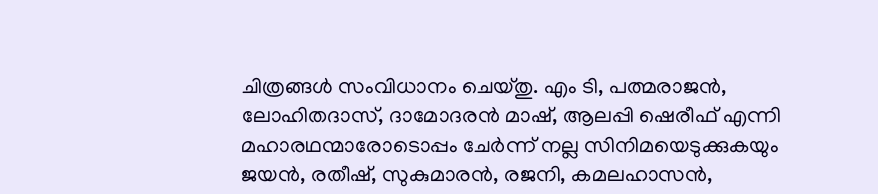ചിത്രങ്ങള്‍ സംവിധാനം ചെയ്തു. എം ടി, പത്മരാജന്‍, ലോഹിതദാസ്, ദാമോദരന്‍ മാഷ്, ആലപ്പി ഷെരീഫ് എന്നി മഹാരഥന്മാരോടൊപ്പം ചേര്‍ന്ന് നല്ല സിനിമയെടുക്കുകയും ജയന്‍, രതീഷ്, സുകുമാരന്‍, രജനി, കമലഹാസന്‍,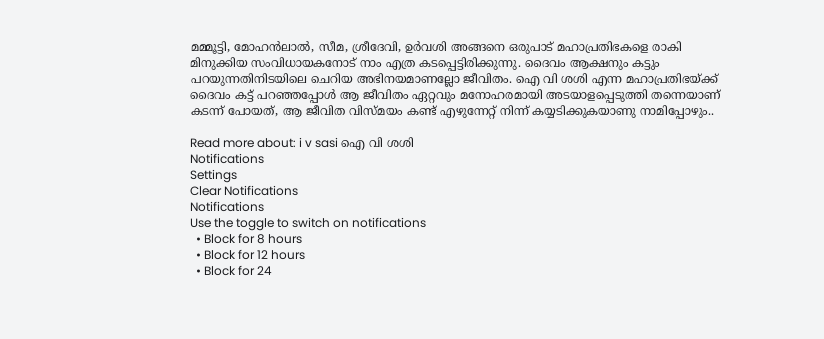മമ്മൂട്ടി, മോഹന്‍ലാല്‍, സീമ, ശ്രീദേവി, ഉര്‍വശി അങ്ങനെ ഒരുപാട് മഹാപ്രതിഭകളെ രാകി മിനുക്കിയ സംവിധായകനോട് നാം എത്ര കടപ്പെട്ടിരിക്കുന്നു. ദൈവം ആക്ഷനും കട്ടും പറയുന്നതിനിടയിലെ ചെറിയ അഭിനയമാണല്ലോ ജീവിതം. ഐ വി ശശി എന്ന മഹാപ്രതിഭയ്ക്ക് ദൈവം കട്ട് പറഞ്ഞപ്പോള്‍ ആ ജീവിതം ഏറ്റവും മനോഹരമായി അടയാളപ്പെടുത്തി തന്നെയാണ് കടന്ന് പോയത്, ആ ജീവിത വിസ്മയം കണ്ട് എഴുന്നേറ്റ് നിന്ന് കയ്യടിക്കുകയാണു നാമിപ്പോഴും..

Read more about: i v sasi ഐ വി ശശി
Notifications
Settings
Clear Notifications
Notifications
Use the toggle to switch on notifications
  • Block for 8 hours
  • Block for 12 hours
  • Block for 24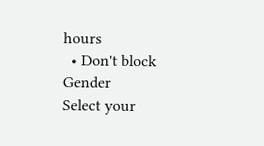hours
  • Don't block
Gender
Select your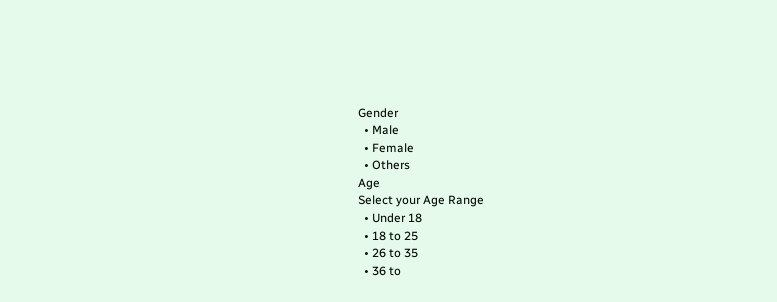Gender
  • Male
  • Female
  • Others
Age
Select your Age Range
  • Under 18
  • 18 to 25
  • 26 to 35
  • 36 to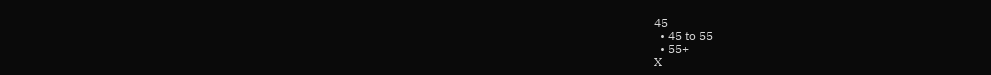45
  • 45 to 55
  • 55+
X